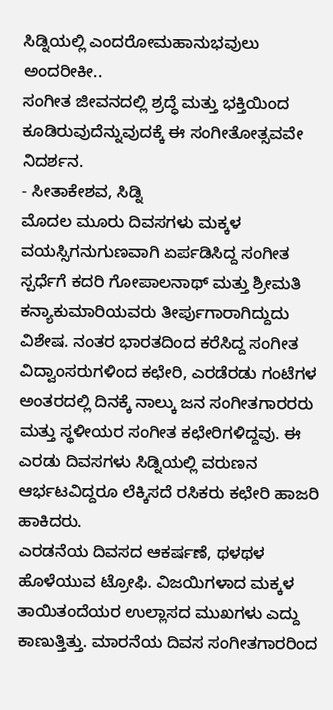ಸಿಡ್ನಿಯಲ್ಲಿ ಎಂದರೋಮಹಾನುಭವುಲು ಅಂದರೀಕೀ..
ಸಂಗೀತ ಜೀವನದಲ್ಲಿ ಶ್ರದ್ಧೆ ಮತ್ತು ಭಕ್ತಿಯಿಂದ ಕೂಡಿರುವುದೆನ್ನುವುದಕ್ಕೆ ಈ ಸಂಗೀತೋತ್ಸವವೇ ನಿದರ್ಶನ.
- ಸೀತಾಕೇಶವ, ಸಿಡ್ನಿ
ಮೊದಲ ಮೂರು ದಿವಸಗಳು ಮಕ್ಕಳ ವಯಸ್ಸಿಗನುಗುಣವಾಗಿ ಏರ್ಪಡಿಸಿದ್ದ ಸಂಗೀತ ಸ್ಪರ್ಧೆಗೆ ಕದರಿ ಗೋಪಾಲನಾಥ್ ಮತ್ತು ಶ್ರೀಮತಿ ಕನ್ಯಾಕುಮಾರಿಯವರು ತೀರ್ಪುಗಾರಾಗಿದ್ದುದು ವಿಶೇಷ. ನಂತರ ಭಾರತದಿಂದ ಕರೆಸಿದ್ದ ಸಂಗೀತ ವಿದ್ವಾಂಸರುಗಳಿಂದ ಕಛೇರಿ, ಎರಡೆರಡು ಗಂಟೆಗಳ ಅಂತರದಲ್ಲಿ ದಿನಕ್ಕೆ ನಾಲ್ಕು ಜನ ಸಂಗೀತಗಾರರರು ಮತ್ತು ಸ್ಥಳೀಯರ ಸಂಗೀತ ಕಛೇರಿಗಳಿದ್ದವು. ಈ ಎರಡು ದಿವಸಗಳು ಸಿಡ್ನಿಯಲ್ಲಿ ವರುಣನ ಆರ್ಭಟವಿದ್ದರೂ ಲೆಕ್ಕಿಸದೆ ರಸಿಕರು ಕಛೇರಿ ಹಾಜರಿ ಹಾಕಿದರು.
ಎರಡನೆಯ ದಿವಸದ ಆಕರ್ಷಣೆ, ಥಳಥಳ ಹೊಳೆಯುವ ಟ್ರೋಫಿ. ವಿಜಯಿಗಳಾದ ಮಕ್ಕಳ ತಾಯಿತಂದೆಯರ ಉಲ್ಲಾಸದ ಮುಖಗಳು ಎದ್ದು ಕಾಣುತ್ತಿತ್ತು. ಮಾರನೆಯ ದಿವಸ ಸಂಗೀತಗಾರರಿಂದ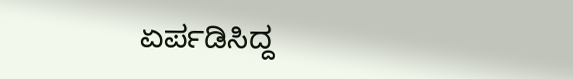ಏರ್ಪಡಿಸಿದ್ದ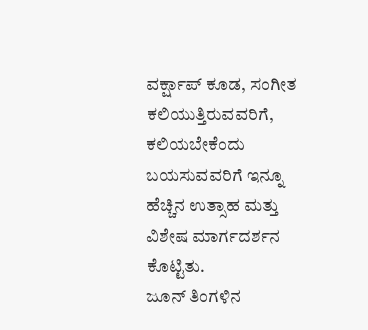ವರ್ಕ್ಷಾಪ್ ಕೂಡ, ಸಂಗೀತ ಕಲಿಯುತ್ತಿರುವವರಿಗೆ, ಕಲಿಯಬೇಕೆಂದು ಬಯಸುವವರಿಗೆ ಇನ್ನೂ ಹೆಚ್ಚಿನ ಉತ್ಸಾಹ ಮತ್ತು ವಿಶೇಷ ಮಾರ್ಗದರ್ಶನ ಕೊಟ್ಟಿತು.
ಜೂನ್ ತಿಂಗಳಿನ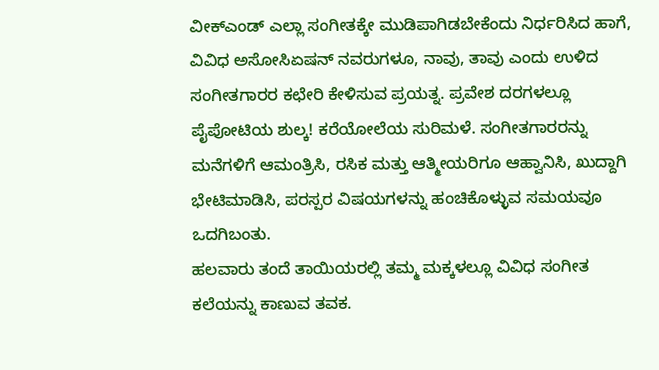ವೀಕ್ಎಂಡ್ ಎಲ್ಲಾ ಸಂಗೀತಕ್ಕೇ ಮುಡಿಪಾಗಿಡಬೇಕೆಂದು ನಿರ್ಧರಿಸಿದ ಹಾಗೆ, ವಿವಿಧ ಅಸೋಸಿಏಷನ್ ನವರುಗಳೂ, ನಾವು, ತಾವು ಎಂದು ಉಳಿದ ಸಂಗೀತಗಾರರ ಕಛೇರಿ ಕೇಳಿಸುವ ಪ್ರಯತ್ನ. ಪ್ರವೇಶ ದರಗಳಲ್ಲೂ ಪೈಪೋಟಿಯ ಶುಲ್ಕ! ಕರೆಯೋಲೆಯ ಸುರಿಮಳೆ. ಸಂಗೀತಗಾರರನ್ನು ಮನೆಗಳಿಗೆ ಆಮಂತ್ರಿಸಿ, ರಸಿಕ ಮತ್ತು ಆತ್ಮೀಯರಿಗೂ ಆಹ್ವಾನಿಸಿ, ಖುದ್ದಾಗಿ ಭೇಟಿಮಾಡಿಸಿ, ಪರಸ್ಪರ ವಿಷಯಗಳನ್ನು ಹಂಚಿಕೊಳ್ಳುವ ಸಮಯವೂ ಒದಗಿಬಂತು.
ಹಲವಾರು ತಂದೆ ತಾಯಿಯರಲ್ಲಿ ತಮ್ಮ ಮಕ್ಕಳಲ್ಲೂ ವಿವಿಧ ಸಂಗೀತ ಕಲೆಯನ್ನು ಕಾಣುವ ತವಕ.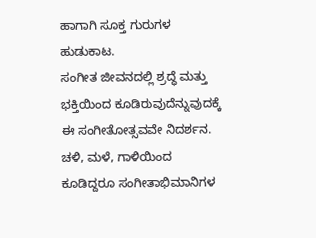ಹಾಗಾಗಿ ಸೂಕ್ತ ಗುರುಗಳ ಹುಡುಕಾಟ.
ಸಂಗೀತ ಜೀವನದಲ್ಲಿ ಶ್ರದ್ಧೆ ಮತ್ತು ಭಕ್ತಿಯಿಂದ ಕೂಡಿರುವುದೆನ್ನುವುದಕ್ಕೆ ಈ ಸಂಗೀತೋತ್ಸವವೇ ನಿದರ್ಶನ. ಚಳಿ, ಮಳೆ, ಗಾಳಿಯಿಂದ ಕೂಡಿದ್ದರೂ ಸಂಗೀತಾಭಿಮಾನಿಗಳ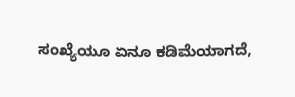ಸಂಖ್ಯೆಯೂ ಏನೂ ಕಡಿಮೆಯಾಗದೆ,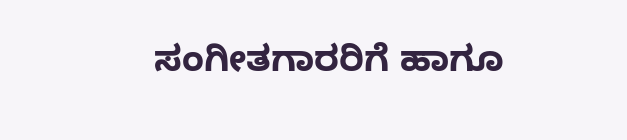ಸಂಗೀತಗಾರರಿಗೆ ಹಾಗೂ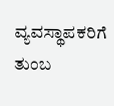ವ್ಯವಸ್ಥಾಪಕರಿಗೆ ತುಂಬ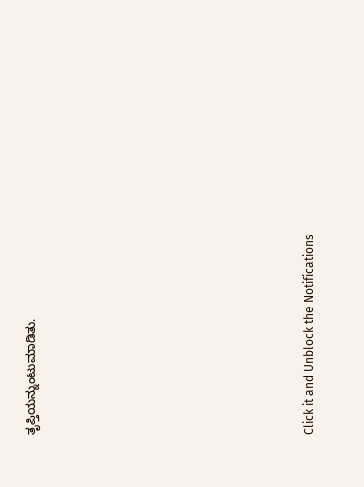ತೃಪ್ತಿಯನ್ನುಂಟುಮಾಡಿತು.












Click it and Unblock the Notifications